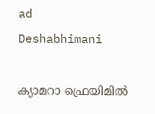ad
Deshabhimani

ക്യാമറാ ഫ്രെയിമിൽ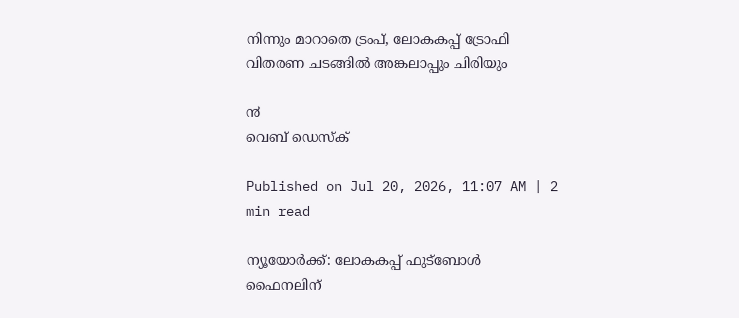നിന്നും മാറാതെ ട്രംപ്, ലോകകപ്പ് ട്രോഫി വിതരണ ചടങ്ങിൽ അങ്കലാപ്പും ചിരിയും

൯
വെബ് ഡെസ്ക്

Published on Jul 20, 2026, 11:07 AM | 2 min read

ന്യൂയോർക്ക്: ലോകകപ്പ് ഫുട്ബോൾ ഫൈനലിന്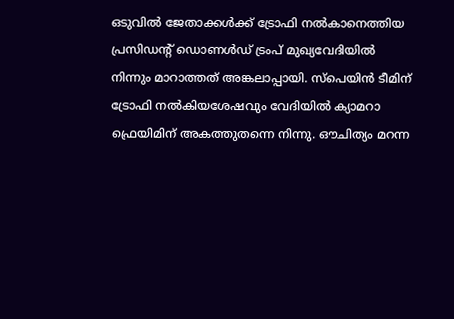ഒടുവിൽ ജേതാക്കൾക്ക് ട്രോഫി നൽകാനെത്തിയ പ്രസിഡന്റ് ഡൊണൾഡ് ട്രംപ് മുഖ്യവേദിയിൽ നിന്നും മാറാത്തത് അങ്കലാപ്പായി. സ്‌പെയിൻ ടീമിന് ട്രോഫി നൽകിയശേഷവും വേദിയിൽ ക്യാമറാ ഫ്രെയിമിന് അകത്തുതന്നെ നിന്നു. ഔചിത്യം മറന്ന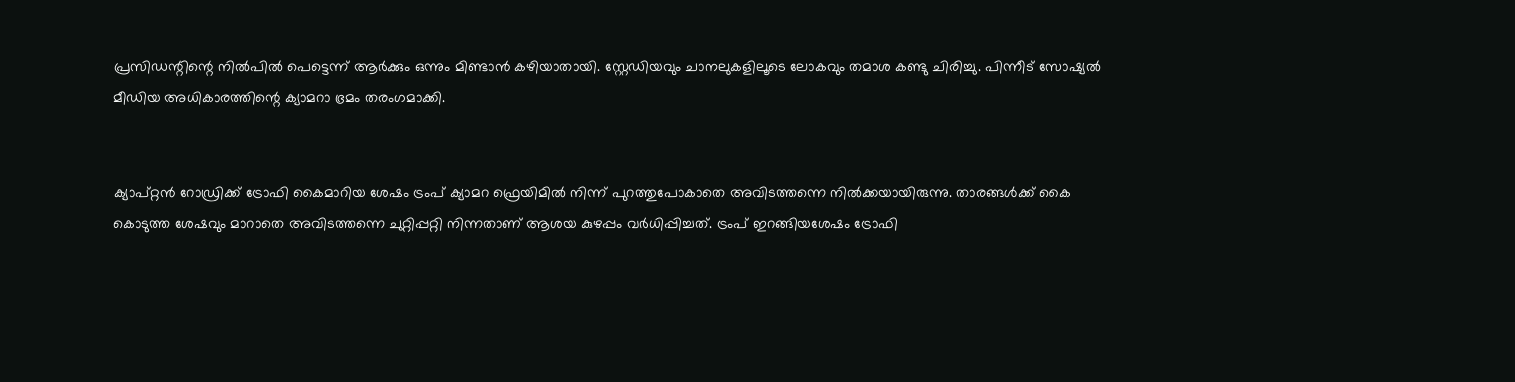പ്രസിഡന്റിന്റെ നിൽപിൽ പെട്ടെന്ന് ആര്‍ക്കും ഒന്നും മിണ്ടാൻ കഴിയാതായി. സ്റ്റേഡിയവും ചാനലുകളിലൂടെ ലോകവും തമാശ കണ്ടു ചിരിച്ചു. പിന്നീട് സോഷ്യൽ മീഡിയ അധികാരത്തിന്റെ ക്യാമറാ ഭ്രമം തരംഗമാക്കി.


ക്യാപ്റ്റൻ റോഡ്രിക്ക് ട്രോഫി കൈമാറിയ ശേഷം ട്രംപ് ക്യാമറ ഫ്രെയിമിൽ നിന്ന് പുറത്തുപോകാതെ അവിടത്തന്നെ നിൽക്കയായിരുന്നു. താരങ്ങൾക്ക് കൈ കൊടുത്ത ശേഷവും മാറാതെ അവിടത്തന്നെ ചുറ്റിപ്പറ്റി നിന്നതാണ് ആശയ കുഴപ്പം വര്‍ധിപ്പിച്ചത്. ട്രംപ് ഇറങ്ങിയശേഷം ട്രോഫി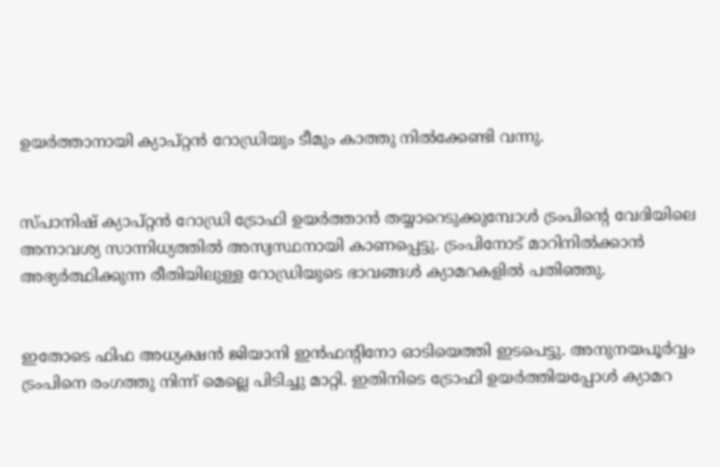ഉയർത്താനായി ക്യാപ്റ്റൻ റോഡ്രിയും ടീമും കാത്തു നിൽക്കേണ്ടി വന്നു.


സ്പാനിഷ് ക്യാപ്റ്റൻ റോഡ്രി ട്രോഫി ഉയർത്താൻ തയ്യാറെടുക്കുമ്പോൾ ട്രംപിന്റെ വേദിയിലെ അനാവശ്യ സാന്നിധ്യത്തിൽ അസ്വസ്ഥനായി കാണപ്പെട്ടു. ട്രംപിനോട് മാറിനിൽക്കാൻ അഭ്യർത്ഥിക്കുന്ന രീതിയിലുള്ള റോഡ്രിയുടെ ഭാവങ്ങൾ ക്യാമറകളിൽ പതിഞ്ഞു.


ഇതോടെ ഫിഫ അധ്യക്ഷൻ ജിയാനി ഇൻഫന്റിനോ ഓടിയെത്തി ഇടപെട്ടു. അനുനയപൂര്‍വ്വം ട്രംപിനെ രംഗത്തു നിന്ന് മെല്ലെ പിടിച്ചു മാറ്റി. ഇതിനിടെ ട്രോഫി ഉയർത്തിയപ്പോൾ ക്യാമറ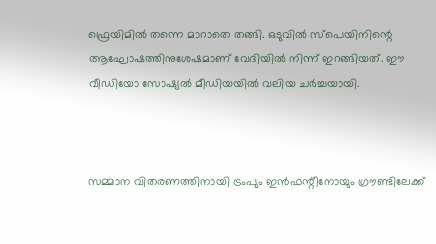ഫ്രെയിമിൽ തന്നെ മാറാതെ തങ്ങി. ഒടുവിൽ സ്‌പെയിനിന്റെ ആഘോഷത്തിനുശേഷമാണ് വേദിയിൽ നിന്ന് ഇറങ്ങിയത്. ഈ വീഡിയോ സോഷ്യൽ മീഡിയയിൽ വലിയ ചർച്ചയായി.



സമ്മാന വിതരണത്തിനായി ട്രംപും ഇൻഫന്റീനോയും ഗ്രൗണ്ടിലേക്ക്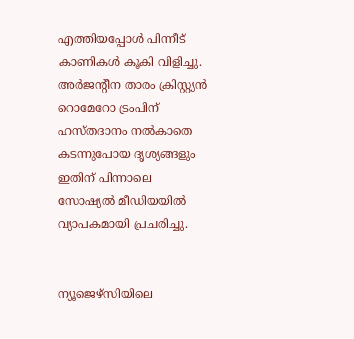എത്തിയപ്പോൾ പിന്നീട് കാണികൾ കൂകി വിളിച്ചു. അർജന്റീന താരം ക്രിസ്റ്റ്യൻ റൊമേറോ ട്രംപിന് ഹസ്തദാനം നൽകാതെ കടന്നുപോയ ദൃശ്യങ്ങളും ഇതിന് പിന്നാലെ സോഷ്യൽ മീഡിയയിൽ വ്യാപകമായി പ്രചരിച്ചു.


ന്യൂജെഴ്‌സിയിലെ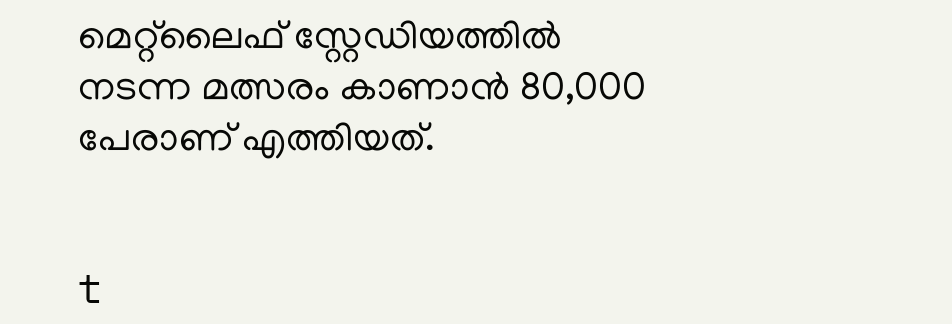മെറ്റ്‌ലൈഫ് സ്റ്റേഡിയത്തിൽ നടന്ന മത്സരം കാണാൻ 80,000 പേരാണ് എത്തിയത്.


t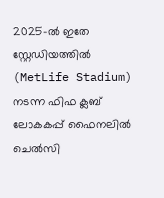2025-ൽ ഇതേ സ്റ്റേഡിയത്തിൽ (MetLife Stadium) നടന്ന ഫിഫ ക്ലബ് ലോകകപ്പ് ഫൈനലിൽ ചെൽസി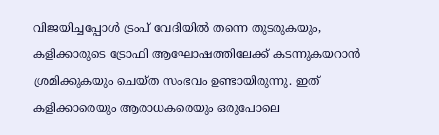വിജയിച്ചപ്പോൾ ട്രംപ് വേദിയിൽ തന്നെ തുടരുകയും, കളിക്കാരുടെ ട്രോഫി ആഘോഷത്തിലേക്ക് കടന്നുകയറാൻ ശ്രമിക്കുകയും ചെയ്ത സംഭവം ഉണ്ടായിരുന്നു. ഇത് കളിക്കാരെയും ആരാധകരെയും ഒരുപോലെ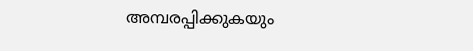അമ്പരപ്പിക്കുകയും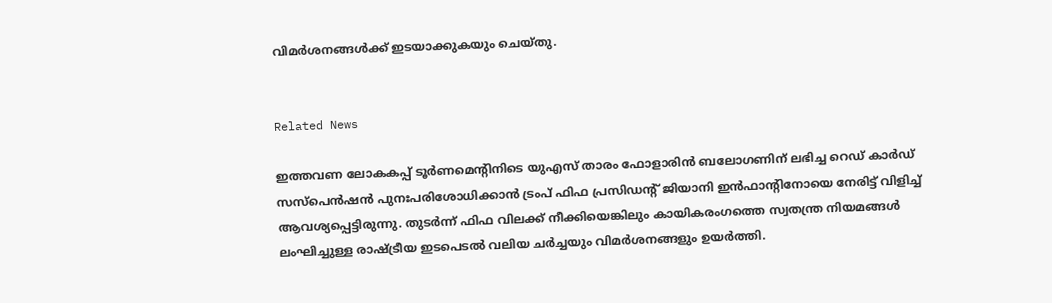വിമർശനങ്ങൾക്ക് ഇടയാക്കുകയും ചെയ്തു.


Related News

ഇത്തവണ ലോകകപ്പ് ടൂർണമെന്റിനിടെ യുഎസ് താരം ഫോളാരിൻ ബലോഗണിന് ലഭിച്ച റെഡ് കാർഡ് സസ്പെൻഷൻ പുനഃപരിശോധിക്കാൻ ട്രംപ് ഫിഫ പ്രസിഡന്റ് ജിയാനി ഇൻഫാന്റിനോയെ നേരിട്ട് വിളിച്ച് ആവശ്യപ്പെട്ടിരുന്നു. തുടർന്ന് ഫിഫ വിലക്ക് നീക്കിയെങ്കിലും കായികരംഗത്തെ സ്വതന്ത്ര നിയമങ്ങൾ ലംഘിച്ചുള്ള രാഷ്ട്രീയ ഇടപെടൽ വലിയ ചര്‍ച്ചയും വിമര്‍ശനങ്ങളും ഉയര്‍ത്തി.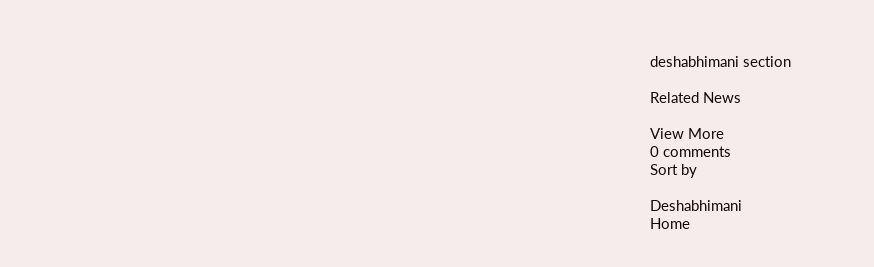deshabhimani section

Related News

View More
0 comments
Sort by

Deshabhimani
Home